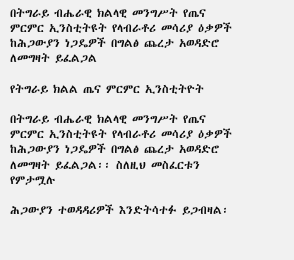በትግራይ ብሔራዊ ክልላዊ መንግሥት የጤና ምርምር ኢንስቲትዩት የላብራቶሪ መሳሪያ ዕቃዎች ከሕጋውያን ነጋዴዎች በግልፅ ጨረታ አወዳድሮ ለመግዛት ይፈልጋል

የትግራይ ክልል ጤና ምርምር ኢንስቲትዮት

በትግራይ ብሔራዊ ክልላዊ መንግሥት የጤና ምርምር ኢንስቲትዩት የላብራቶሪ መሳሪያ ዕቃዎች ከሕጋውያን ነጋዴዎች በግልፅ ጨረታ አወዳድሮ ለመግዛት ይፈልጋል፡፡ ስለዚህ መስፈርቱን የምታሟሉ

ሕጋውያን ተወዳዳሪዎች እንድትሳተፉ ይጋብዛል፡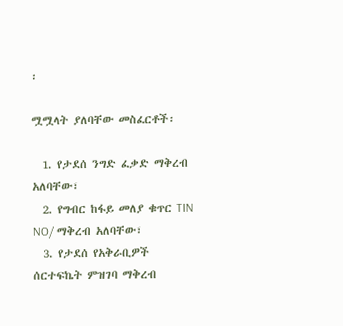፡

ሟሟላት ያለባቸው መስፈርቶች፡

  1. የታደሰ ንግድ ፈቃድ ማቅረብ አለባቸው፣
  2. የግብር ከፋይ መለያ ቁጥር TIN NO/ ማቅረብ አለባቸው፣
  3. የታደሰ የአቅራቢዎች ሰርተፍኬት ምዝገባ ማቅረብ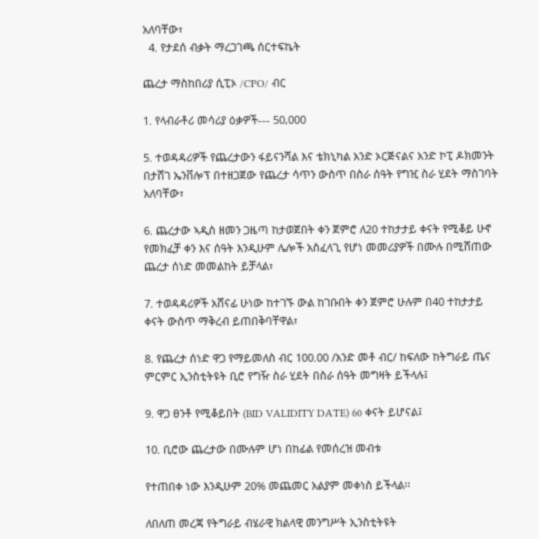አለባቸው፣
  4. የታደሰ ብቃት ማረጋገጫ ሰርተፍኬት

ጨረታ ማስከበሪያ ሲፒኦ /CPO/ ብር

1. የላብራቶሪ መሳሪያ ዕቃዎች--- 50,000

5. ተወዳዳሪዎች የጨረታውን ፋይናንሻል እና ቴክኒካል አንድ ኦርጅናልና አንድ ኮፒ ዶክመንት በታሸገ ኤንቨሎፕ በተዘጋጀው የጨረታ ሳጥን ውስጥ በስራ ሰዓት የግዢ ስራ ሂደት ማስገባት አለባቸው፣

6. ጨረታው ኣዲስ ዘመን ጋዜጣ ከታወጀበት ቀን ጀምሮ ለ20 ተከታታይ ቀናት የሚቆይ ሁኖ የመክፈቻ ቀን እና ሰዓት እንዲሁም ሌሎች አስፈላጊ የሆነ መመሪያዎች በሙሉ በሚሸጠው ጨረታ ሰነድ መመልከት ይቻላል፣

7. ተወዳዳሪዎች አሸናፊ ሁነው ከተገኙ ውል ከገቡበት ቀን ጀምሮ ሁሉም በ40 ተከታታይ ቀናት ውስጥ ማቅረብ ይጠበቅባቸዋል፣

8. የጨረታ ሰነድ ዋጋ የማይመለስ ብር 100.00 /አንድ መቶ ብር/ ከፍለው ከትግራይ ጤና ምርምር ኢንስቲትዩት ቢሮ የግዥ ስራ ሂደት በስራ ሰዓት መግዛት ይችላሉ፤

9. ዋጋ ፀንቶ የሚቆይበት (BID VALIDITY DATE) 60 ቀናት ይሆናል፤

10. ቢሮው ጨረታው በሙሉም ሆነ በከፊል የመሰረዝ መብቱ

የተጠበቀ ነው እንዲሁም 20% መጨመር አልያም መቀነስ ይችላል፡፡

ለበለጠ መረጃ የትግራይ ብሄራዊ ክልላዊ መንግሥት ኢንስቲትዩት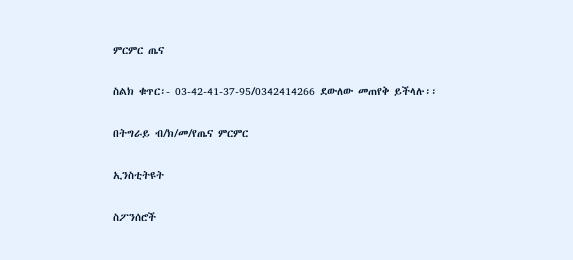ምርምር ጤና

ስልክ ቁጥር፡- 03-42-41-37-95/0342414266 ደውለው መጠየቅ ይችላሉ፡፡

በትግራይ ብ/ክ/መ/የጤና ምርምር

ኢንስቲትዩት

ስፖንሰሮች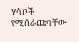ሃሳቦች የሚሰራጩባቸው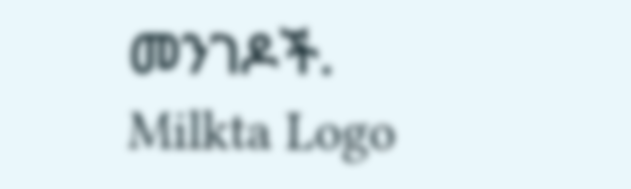መንገዶች.
Milkta Logo